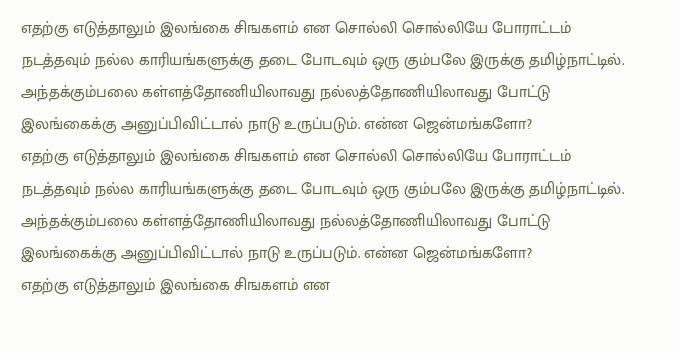எதற்கு எடுத்தாலும் இலங்கை சிஙகளம் என சொல்லி சொல்லியே போராட்டம் நடத்தவும் நல்ல காரியங்களுக்கு தடை போடவும் ஒரு கும்பலே இருக்கு தமிழ்நாட்டில். அந்தக்கும்பலை கள்ளத்தோணியிலாவது நல்லத்தோணியிலாவது போட்டு இலங்கைக்கு அனுப்பிவிட்டால் நாடு உருப்படும். என்ன ஜென்மங்களோ?
எதற்கு எடுத்தாலும் இலங்கை சிஙகளம் என சொல்லி சொல்லியே போராட்டம் நடத்தவும் நல்ல காரியங்களுக்கு தடை போடவும் ஒரு கும்பலே இருக்கு தமிழ்நாட்டில். அந்தக்கும்பலை கள்ளத்தோணியிலாவது நல்லத்தோணியிலாவது போட்டு இலங்கைக்கு அனுப்பிவிட்டால் நாடு உருப்படும். என்ன ஜென்மங்களோ?
எதற்கு எடுத்தாலும் இலங்கை சிஙகளம் என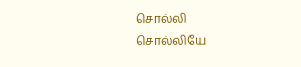சொல்லி சொல்லியே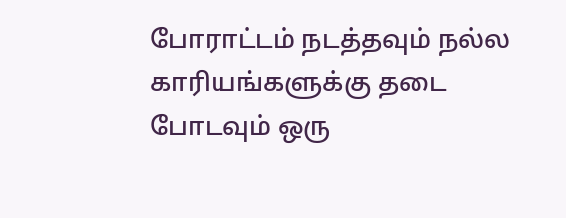போராட்டம் நடத்தவும் நல்ல காரியங்களுக்கு தடை போடவும் ஒரு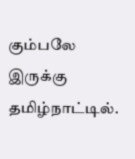கும்பலே இருக்கு தமிழ்நாட்டில்.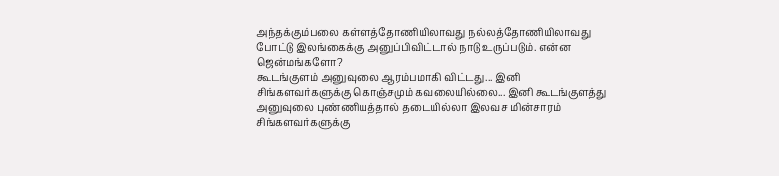அந்தக்கும்பலை கள்ளத்தோணியிலாவது நல்லத்தோணியிலாவது போட்டு இலங்கைக்கு அனுப்பிவிட்டால் நாடு உருப்படும். என்ன ஜென்மங்களோ?
கூடங்குளம் அனுவுலை ஆரம்பமாகி விட்டது... இனி சிங்களவர்களுக்கு கொஞ்சமும் கவலையில்லை... இனி கூடங்குளத்து அனுவுலை புண்ணியத்தால் தடையில்லா இலவச மின்சாரம் சிங்களவர்களுக்கு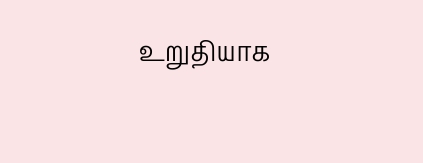உறுதியாக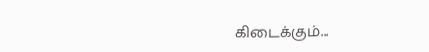கிடைக்கும்...